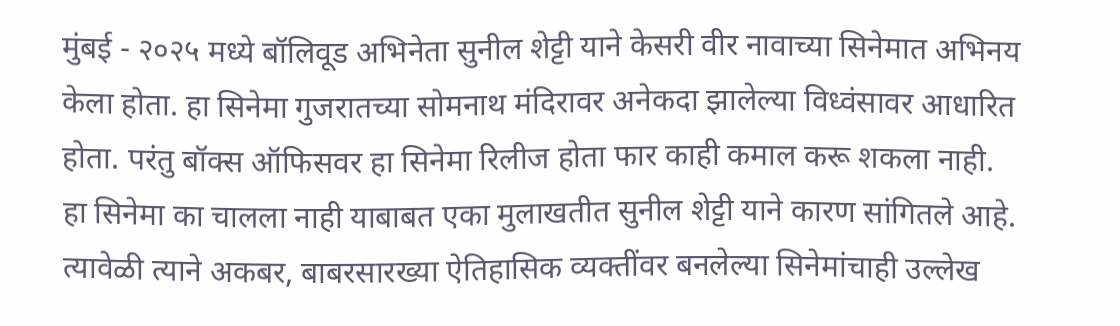मुंबई - २०२५ मध्ये बॉलिवूड अभिनेता सुनील शेट्टी याने केसरी वीर नावाच्या सिनेमात अभिनय केला होता. हा सिनेमा गुजरातच्या सोमनाथ मंदिरावर अनेकदा झालेल्या विध्वंसावर आधारित होता. परंतु बॉक्स ऑफिसवर हा सिनेमा रिलीज होता फार काही कमाल करू शकला नाही. हा सिनेमा का चालला नाही याबाबत एका मुलाखतीत सुनील शेट्टी याने कारण सांगितले आहे. त्यावेळी त्याने अकबर, बाबरसारख्या ऐतिहासिक व्यक्तींवर बनलेल्या सिनेमांचाही उल्लेख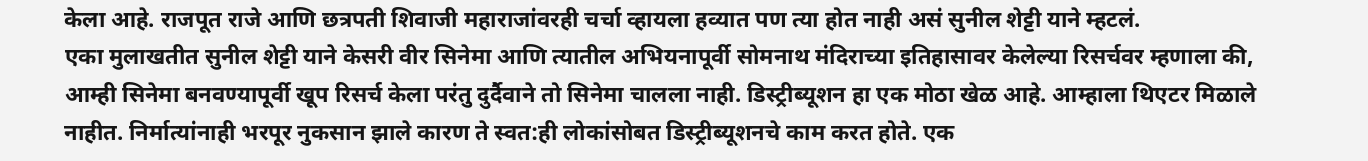केला आहे. राजपूत राजे आणि छत्रपती शिवाजी महाराजांवरही चर्चा व्हायला हव्यात पण त्या होत नाही असं सुनील शेट्टी याने म्हटलं.
एका मुलाखतीत सुनील शेट्टी याने केसरी वीर सिनेमा आणि त्यातील अभियनापूर्वी सोमनाथ मंदिराच्या इतिहासावर केलेल्या रिसर्चवर म्हणाला की, आम्ही सिनेमा बनवण्यापूर्वी खूप रिसर्च केला परंतु दुर्दैवाने तो सिनेमा चालला नाही. डिस्ट्रीब्यूशन हा एक मोठा खेळ आहे. आम्हाला थिएटर मिळाले नाहीत. निर्मात्यांनाही भरपूर नुकसान झाले कारण ते स्वत:ही लोकांसोबत डिस्ट्रीब्यूशनचे काम करत होते. एक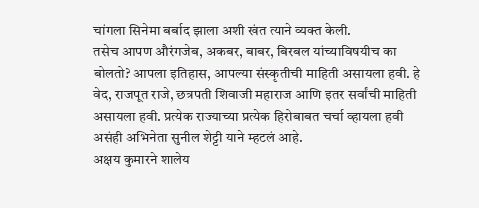चांगला सिनेमा बर्बाद झाला अशी खंत त्याने व्यक्त केली.
तसेच आपण औरंगजेब, अकबर, बाबर, बिरबल यांच्याविषयीच का बोलतो? आपला इतिहास, आपल्या संस्कृतीची माहिती असायला हवी. हे वेद, राजपूत राजे, छत्रपती शिवाजी महाराज आणि इतर सर्वांची माहिती असायला हवी. प्रत्येक राज्याच्या प्रत्येक हिरोबाबत चर्चा व्हायला हवी असंही अभिनेता सुनील शेट्टी याने म्हटलं आहे.
अक्षय कुमारने शालेय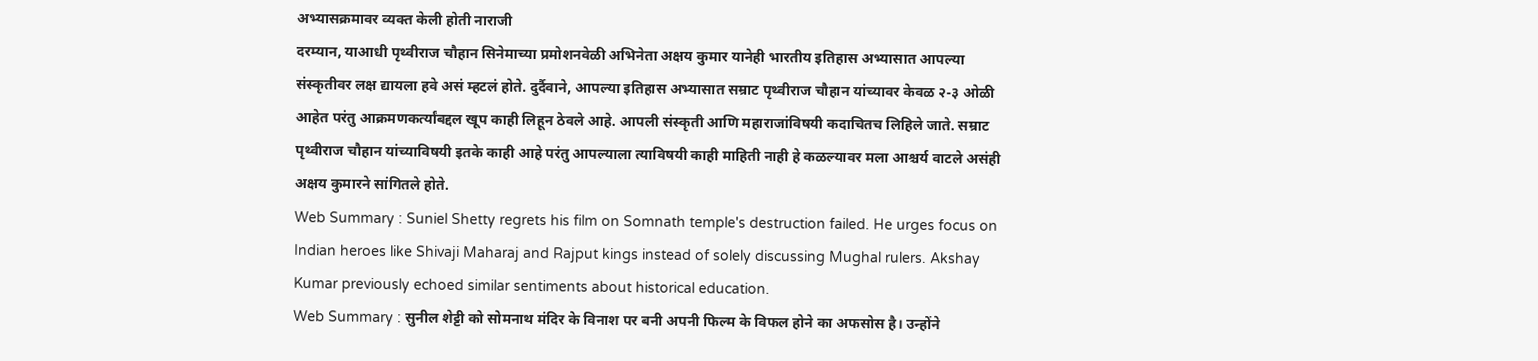अभ्यासक्रमावर व्यक्त केली होती नाराजी
दरम्यान, याआधी पृथ्वीराज चौहान सिनेमाच्या प्रमोशनवेळी अभिनेता अक्षय कुमार यानेही भारतीय इतिहास अभ्यासात आपल्या संस्कृतीवर लक्ष द्यायला हवे असं म्हटलं होते. दुर्दैवाने, आपल्या इतिहास अभ्यासात सम्राट पृथ्वीराज चौहान यांच्यावर केवळ २-३ ओळी आहेत परंतु आक्रमणकर्त्यांबद्दल खूप काही लिहून ठेवले आहे. आपली संस्कृती आणि महाराजांविषयी कदाचितच लिहिले जाते. सम्राट पृथ्वीराज चौहान यांच्याविषयी इतके काही आहे परंतु आपल्याला त्याविषयी काही माहिती नाही हे कळल्यावर मला आश्चर्य वाटले असंही अक्षय कुमारने सांगितले होते.
Web Summary : Suniel Shetty regrets his film on Somnath temple's destruction failed. He urges focus on Indian heroes like Shivaji Maharaj and Rajput kings instead of solely discussing Mughal rulers. Akshay Kumar previously echoed similar sentiments about historical education.
Web Summary : सुनील शेट्टी को सोमनाथ मंदिर के विनाश पर बनी अपनी फिल्म के विफल होने का अफसोस है। उन्होंने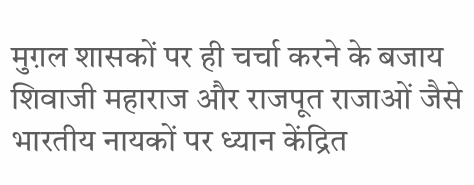मुग़ल शासकों पर ही चर्चा करने के बजाय शिवाजी महाराज और राजपूत राजाओं जैसे भारतीय नायकों पर ध्यान केंद्रित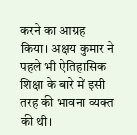करने का आग्रह किया। अक्षय कुमार ने पहले भी ऐतिहासिक शिक्षा के बारे में इसी तरह की भावना व्यक्त की थी।